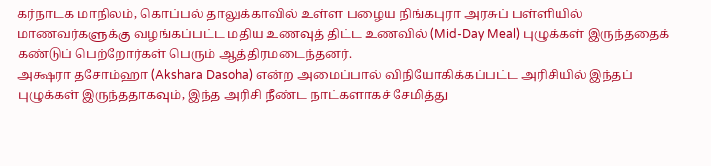கர்நாடக மாநிலம், கொப்பல் தாலுக்காவில் உள்ள பழைய நிங்கபுரா அரசுப் பள்ளியில் மாணவர்களுக்கு வழங்கப்பட்ட மதிய உணவுத் திட்ட உணவில் (Mid-Day Meal) புழுக்கள் இருந்ததைக் கண்டுப் பெற்றோர்கள் பெரும் ஆத்திரமடைந்தனர்.
அக்ஷரா தசோம்ஹா (Akshara Dasoha) என்ற அமைப்பால் விநியோகிக்கப்பட்ட அரிசியில் இந்தப் புழுக்கள் இருந்ததாகவும், இந்த அரிசி நீண்ட நாட்களாகச் சேமித்து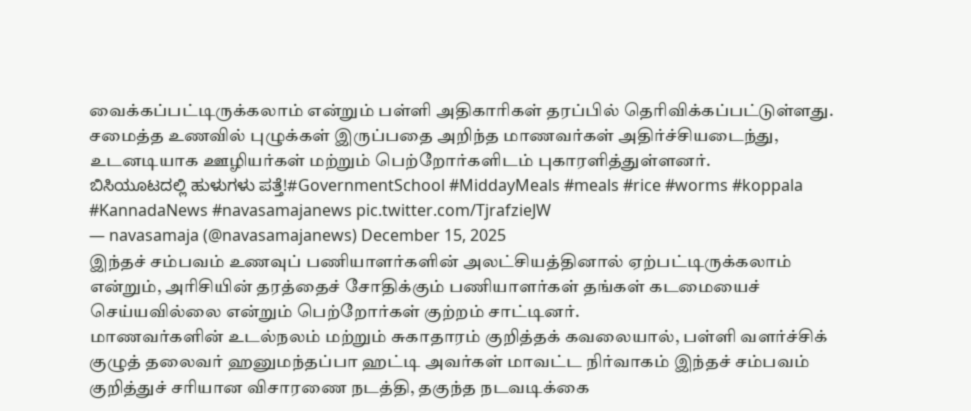வைக்கப்பட்டிருக்கலாம் என்றும் பள்ளி அதிகாரிகள் தரப்பில் தெரிவிக்கப்பட்டுள்ளது.
சமைத்த உணவில் புழுக்கள் இருப்பதை அறிந்த மாணவர்கள் அதிர்ச்சியடைந்து, உடனடியாக ஊழியர்கள் மற்றும் பெற்றோர்களிடம் புகாரளித்துள்ளனர்.
ಬಿಸಿಯೂಟದಲ್ಲಿ ಹುಳುಗಳು ಪತ್ತೆ!#GovernmentSchool #MiddayMeals #meals #rice #worms #koppala #KannadaNews #navasamajanews pic.twitter.com/TjrafzieJW
— navasamaja (@navasamajanews) December 15, 2025
இந்தச் சம்பவம் உணவுப் பணியாளர்களின் அலட்சியத்தினால் ஏற்பட்டிருக்கலாம் என்றும், அரிசியின் தரத்தைச் சோதிக்கும் பணியாளர்கள் தங்கள் கடமையைச் செய்யவில்லை என்றும் பெற்றோர்கள் குற்றம் சாட்டினர்.
மாணவர்களின் உடல்நலம் மற்றும் சுகாதாரம் குறித்தக் கவலையால், பள்ளி வளர்ச்சிக் குழுத் தலைவர் ஹனுமந்தப்பா ஹட்டி அவர்கள் மாவட்ட நிர்வாகம் இந்தச் சம்பவம் குறித்துச் சரியான விசாரணை நடத்தி, தகுந்த நடவடிக்கை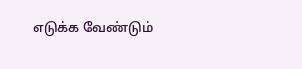எடுக்க வேண்டும்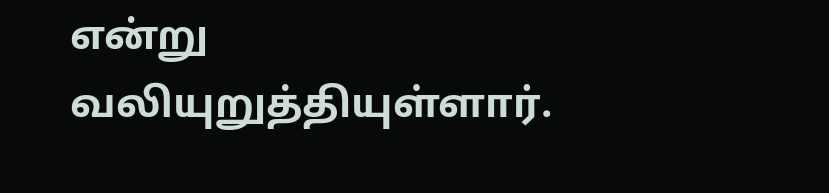என்று வலியுறுத்தியுள்ளார்.